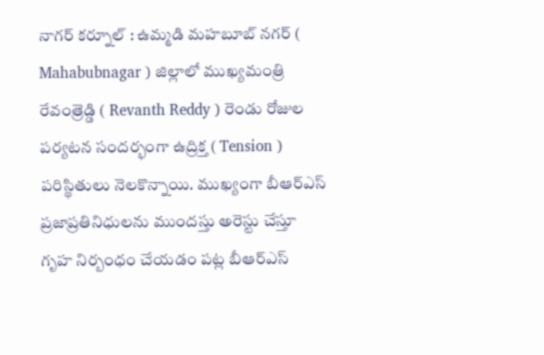నాగర్ కర్నూల్ : ఉమ్మడి మహబూబ్ నగర్ ( Mahabubnagar ) జిల్లాలో ముఖ్యమంత్రి రేవంత్రెడ్డి ( Revanth Reddy ) రెండు రోజుల పర్యటన సందర్భంగా ఉద్రిక్త ( Tension ) పరిస్థితులు నెలకొన్నాయి. ముఖ్యంగా బీఆర్ఎస్ ప్రజాప్రతినిధులను ముందస్తు అరెస్టు చేస్తూ గృహ నిర్బంధం చేయడం పట్ల బీఆర్ఎస్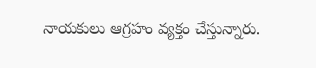నాయకులు ఆగ్రహం వ్యక్తం చేస్తున్నారు.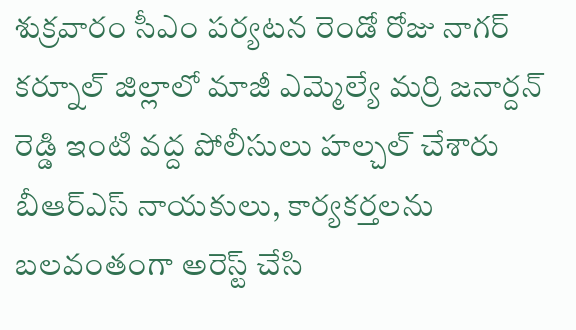శుక్రవారం సీఎం పర్యటన రెండో రోజు నాగర్ కర్నూల్ జిల్లాలో మాజీ ఎమ్మెల్యే మర్రి జనార్దన్ రెడ్డి ఇంటి వద్ద పోలీసులు హల్చల్ చేశారు బీఆర్ఎస్ నాయకులు, కార్యకర్తలను బలవంతంగా అరెస్ట్ చేసి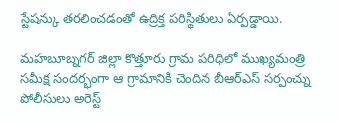స్టేషన్కు తరలించడంతో ఉద్రిక్త పరిస్థితులు ఏర్పడ్డాయి.

మహబూబ్నగర్ జిల్లా కొత్తూరు గ్రామ పరిధిలో ముఖ్యమంత్రి సమీక్ష సందర్భంగా ఆ గ్రామానికి చెందిన బీఆర్ఎస్ సర్పంచ్ను పోలీసులు అరెస్ట్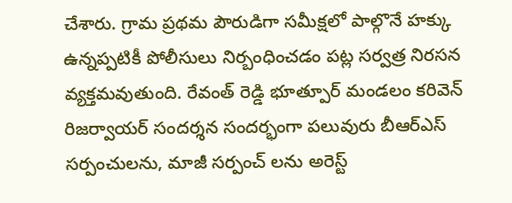చేశారు. గ్రామ ప్రథమ పౌరుడిగా సమీక్షలో పాల్గొనే హక్కు ఉన్నప్పటికీ పోలీసులు నిర్బంధించడం పట్ల సర్వత్ర నిరసన వ్యక్తమవుతుంది. రేవంత్ రెడ్డి భూత్పూర్ మండలం కరివెన్ రిజర్వాయర్ సందర్శన సందర్భంగా పలువురు బీఆర్ఎస్ సర్పంచులను, మాజీ సర్పంచ్ లను అరెస్ట్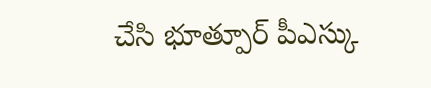చేసి భూత్పూర్ పీఎస్కు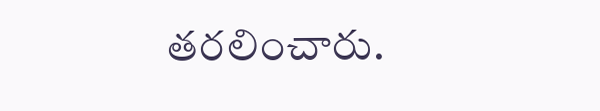తరలించారు.